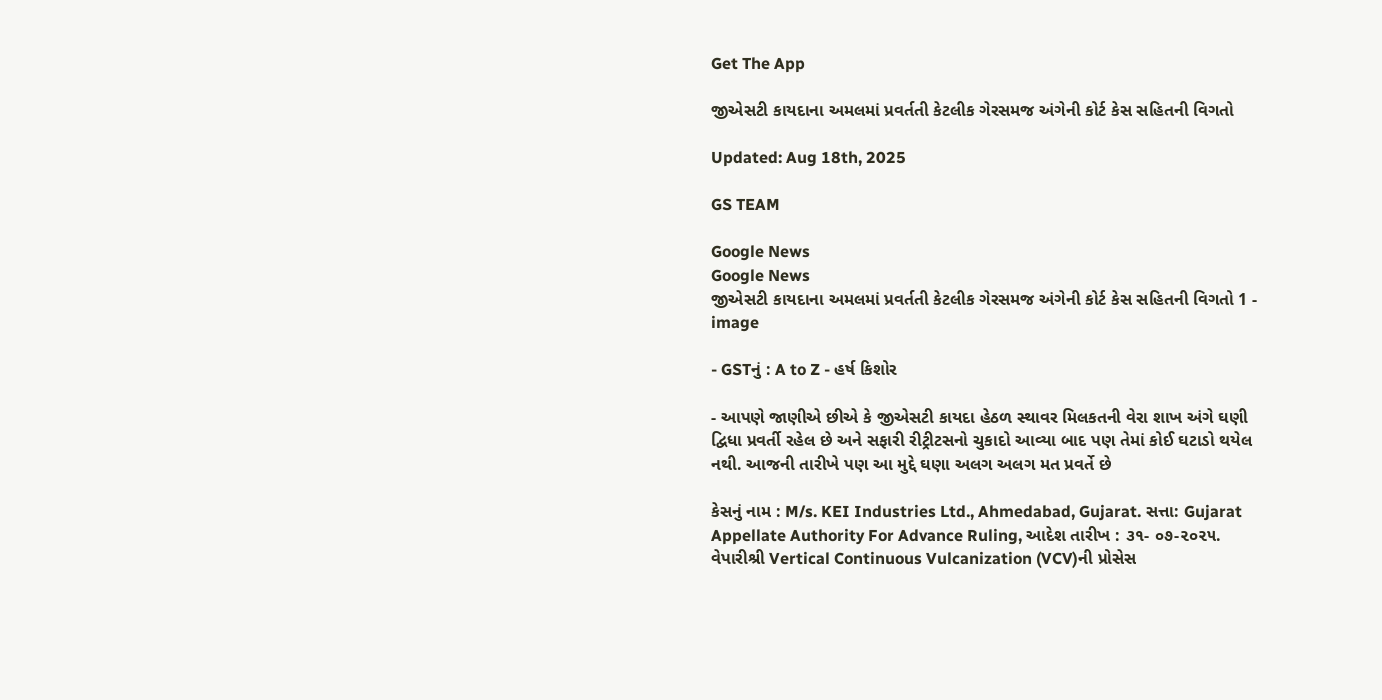Get The App

જીએસટી કાયદાના અમલમાં પ્રવર્તતી કેટલીક ગેરસમજ અંગેની કોર્ટ કેસ સહિતની વિગતો

Updated: Aug 18th, 2025

GS TEAM

Google News
Google News
જીએસટી કાયદાના અમલમાં પ્રવર્તતી કેટલીક ગેરસમજ અંગેની કોર્ટ કેસ સહિતની વિગતો 1 - image

- GSTનું : A to Z - હર્ષ કિશોર

- આપણે જાણીએ છીએ કે જીએસટી કાયદા હેઠળ સ્થાવર મિલકતની વેરા શાખ અંગે ઘણી દ્વિધા પ્રવર્તી રહેલ છે અને સફારી રીટ્રીટસનો ચુકાદો આવ્યા બાદ પણ તેમાં કોઈ ઘટાડો થયેલ નથી. આજની તારીખે પણ આ મુદ્દે ઘણા અલગ અલગ મત પ્રવર્તે છે

કેસનું નામ : M/s. KEI Industries Ltd., Ahmedabad, Gujarat. સત્તા: Gujarat Appellate Authority For Advance Ruling, આદેશ તારીખ : ૩૧- ૦૭-૨૦૨૫. વેપારીશ્રી Vertical Continuous Vulcanization (VCV)ની પ્રોસેસ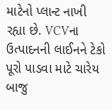માટેનો પ્લાન્ટ નાખી રહ્યા છે. VCVના ઉત્પાદનની લાઈનને ટેકો પૂરો પાડવા માટે ચારેય બાજુ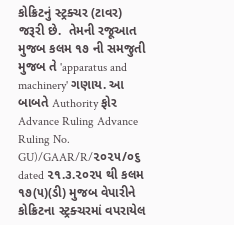કોક્રિટનું સ્ટ્રક્ચર (ટાવર) જરૂરી છે.  તેમની રજૂઆત મુજબ કલમ ૧૭ ની સમજુતી મુજબ તે 'apparatus and machinery' ગણાય. આ બાબતે Authority ફોર Advance Ruling Advance Ruling No. GU)/GAAR/R/૨૦૨૫/૦૬ dated ૨૧.૩.૨૦૨૫ થી કલમ ૧૭(૫)(ડી) મુજબ વેપારીને કોક્રિટના સ્ટ્રક્ચરમાં વપરાયેલ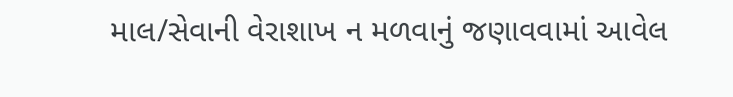માલ/સેવાની વેરાશાખ ન મળવાનું જણાવવામાં આવેલ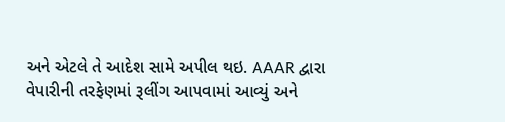અને એટલે તે આદેશ સામે અપીલ થઇ. AAAR દ્વારા વેપારીની તરફેણમાં રૂલીંગ આપવામાં આવ્યું અને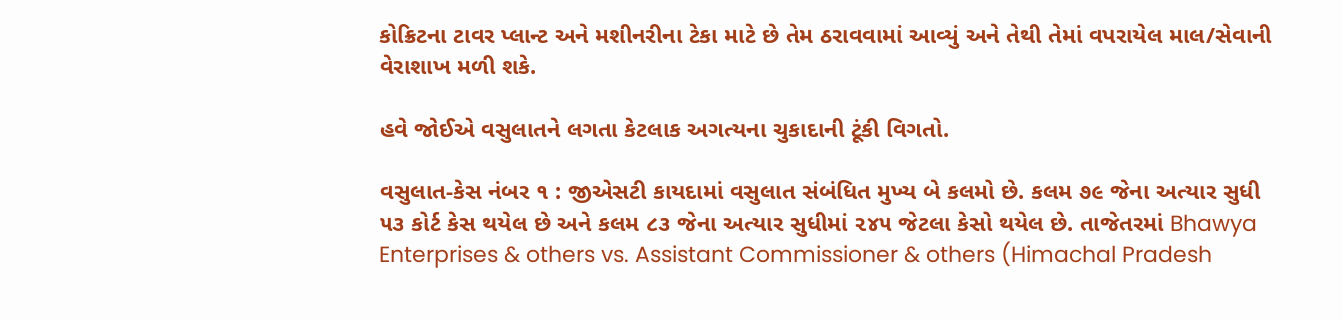કોક્રિટના ટાવર પ્લાન્ટ અને મશીનરીના ટેકા માટે છે તેમ ઠરાવવામાં આવ્યું અને તેથી તેમાં વપરાયેલ માલ/સેવાની વેરાશાખ મળી શકે.

હવે જોઈએ વસુલાતને લગતા કેટલાક અગત્યના ચુકાદાની ટૂંકી વિગતો.

વસુલાત-કેસ નંબર ૧ : જીએસટી કાયદામાં વસુલાત સંબંધિત મુખ્ય બે કલમો છે. કલમ ૭૯ જેના અત્યાર સુધી ૫૩ કોર્ટ કેસ થયેલ છે અને કલમ ૮૩ જેના અત્યાર સુધીમાં ૨૪૫ જેટલા કેસો થયેલ છે. તાજેતરમાં Bhawya Enterprises & others vs. Assistant Commissioner & others (Himachal Pradesh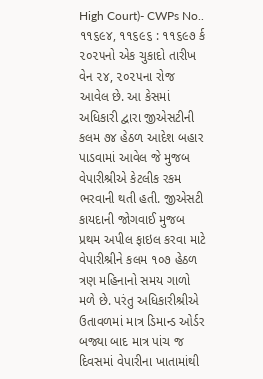High Court)- CWPs No.. ૧૧૬૯૪, ૧૧૬૯૬ : ૧૧૬૯૭ ર્ક ૨૦૨૫નો એક ચુકાદો તારીખ વેન ૨૪, ૨૦૨૫ના રોજ આવેલ છે. આ કેસમાં અધિકારી દ્વારા જીએસટીની કલમ ૭૪ હેઠળ આદેશ બહાર પાડવામાં આવેલ જે મુજબ વેપારીશ્રીએ કેટલીક રકમ ભરવાની થતી હતી. જીએસટી કાયદાની જોગવાઈ મુજબ પ્રથમ અપીલ ફાઇલ કરવા માટે વેપારીશ્રીને કલમ ૧૦૭ હેઠળ ત્રણ મહિનાનો સમય ગાળો મળે છે. પરંતુ અધિકારીશ્રીએ ઉતાવળમાં માત્ર ડિમાન્ડ ઓર્ડર બજ્યા બાદ માત્ર પાંચ જ દિવસમાં વેપારીના ખાતામાંથી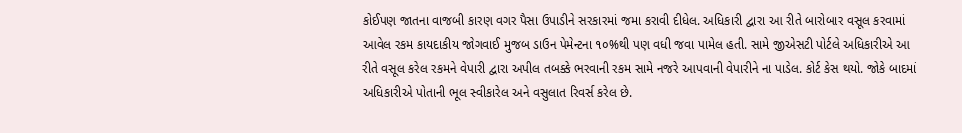કોઈપણ જાતના વાજબી કારણ વગર પૈસા ઉપાડીને સરકારમાં જમા કરાવી દીધેલ. અધિકારી દ્વારા આ રીતે બારોબાર વસૂલ કરવામાં આવેલ રકમ કાયદાકીય જોગવાઈ મુજબ ડાઉન પેમેન્ટના ૧૦%થી પણ વધી જવા પામેલ હતી. સામે જીએસટી પોર્ટલે અધિકારીએ આ રીતે વસૂલ કરેલ રકમને વેપારી દ્વારા અપીલ તબક્કે ભરવાની રકમ સામે નજરે આપવાની વેપારીને ના પાડેલ. કોર્ટ કેસ થયો. જોકે બાદમાં અધિકારીએ પોતાની ભૂલ સ્વીકારેલ અને વસુલાત રિવર્સ કરેલ છે.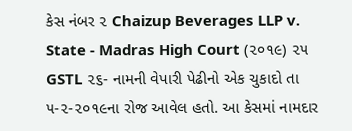કેસ નંબર ૨ Chaizup Beverages LLP v. State - Madras High Court (૨૦૧૯) ૨૫ GSTL ૨૬- નામની વેપારી પેઢીનો એક ચુકાદો તા ૫-૨-૨૦૧૯ના રોજ આવેલ હતો. આ કેસમાં નામદાર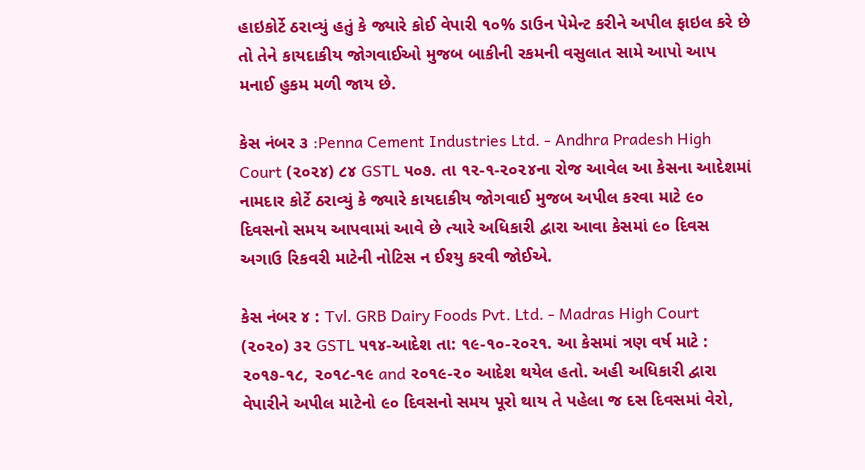હાઇકોર્ટે ઠરાવ્યું હતું કે જ્યારે કોઈ વેપારી ૧૦% ડાઉન પેમેન્ટ કરીને અપીલ ફાઇલ કરે છે તો તેને કાયદાકીય જોગવાઈઓ મુજબ બાકીની રકમની વસુલાત સામે આપો આપ મનાઈ હુકમ મળી જાય છે.

કેસ નંબર ૩ :Penna Cement Industries Ltd. - Andhra Pradesh High Court (૨૦૨૪) ૮૪ GSTL ૫૦૭. તા ૧૨-૧-૨૦૨૪ના રોજ આવેલ આ કેસના આદેશમાં નામદાર કોર્ટે ઠરાવ્યું કે જ્યારે કાયદાકીય જોગવાઈ મુજબ અપીલ કરવા માટે ૯૦ દિવસનો સમય આપવામાં આવે છે ત્યારે અધિકારી દ્વારા આવા કેસમાં ૯૦ દિવસ અગાઉ રિકવરી માટેની નોટિસ ન ઈશ્યુ કરવી જોઈએ.

કેસ નંબર ૪ : Tvl. GRB Dairy Foods Pvt. Ltd. - Madras High Court (૨૦૨૦) ૩૨ GSTL ૫૧૪-આદેશ તા: ૧૯-૧૦-૨૦૨૧. આ કેસમાં ત્રણ વર્ષ માટે : ૨૦૧૭-૧૮, ૨૦૧૮-૧૯ and ૨૦૧૯-૨૦ આદેશ થયેલ હતો. અહી અધિકારી દ્વારા વેપારીને અપીલ માટેનો ૯૦ દિવસનો સમય પૂરો થાય તે પહેલા જ દસ દિવસમાં વેરો,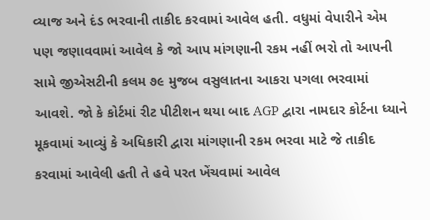વ્યાજ અને દંડ ભરવાની તાકીદ કરવામાં આવેલ હતી. વધુમાં વેપારીને એમ પણ જણાવવામાં આવેલ કે જો આપ માંગણાની રકમ નહીં ભરો તો આપની સામે જીએસટીની કલમ ૭૯ મુજબ વસુલાતના આકરા પગલા ભરવામાં આવશે. જો કે કોર્ટમાં રીટ પીટીશન થયા બાદ AGP દ્વારા નામદાર કોર્ટના ધ્યાને મૂકવામાં આવ્યું કે અધિકારી દ્વારા માંગણાની રકમ ભરવા માટે જે તાકીદ કરવામાં આવેલી હતી તે હવે પરત ખેંચવામાં આવેલ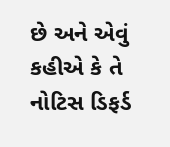છે અને એવું કહીએ કે તે નોટિસ ડિફર્ડ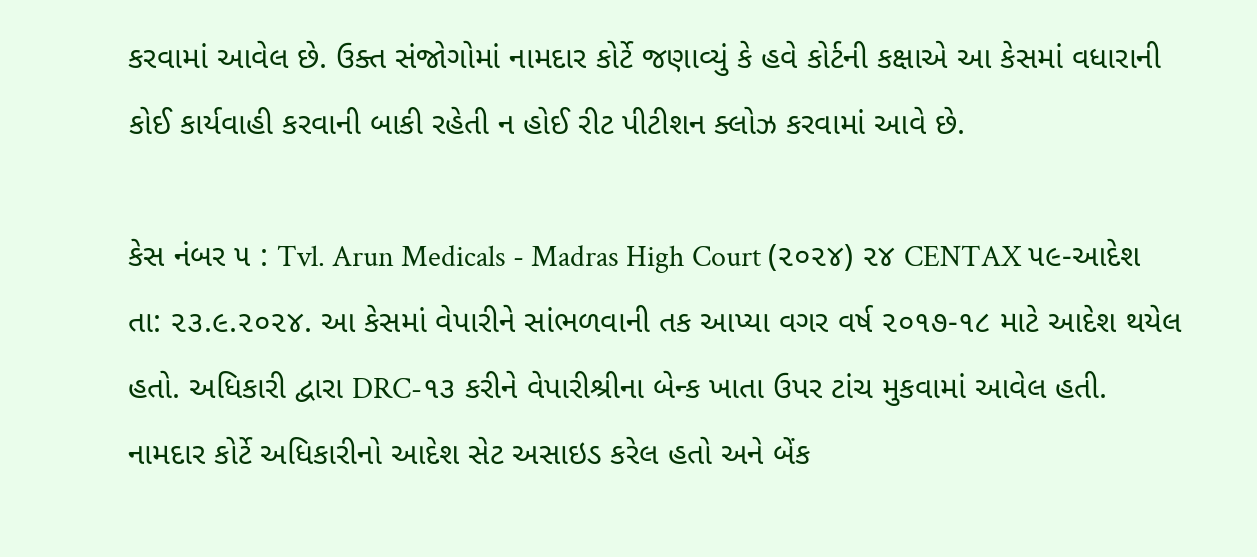કરવામાં આવેલ છે. ઉક્ત સંજોગોમાં નામદાર કોર્ટે જણાવ્યું કે હવે કોર્ટની કક્ષાએ આ કેસમાં વધારાની કોઈ કાર્યવાહી કરવાની બાકી રહેતી ન હોઈ રીટ પીટીશન ક્લોઝ કરવામાં આવે છે.

કેસ નંબર ૫ : Tvl. Arun Medicals - Madras High Court (૨૦૨૪) ૨૪ CENTAX ૫૯-આદેશ તા: ૨૩.૯.૨૦૨૪. આ કેસમાં વેપારીને સાંભળવાની તક આપ્યા વગર વર્ષ ૨૦૧૭-૧૮ માટે આદેશ થયેલ હતો. અધિકારી દ્વારા DRC-૧૩ કરીને વેપારીશ્રીના બેન્ક ખાતા ઉપર ટાંચ મુકવામાં આવેલ હતી. નામદાર કોર્ટે અધિકારીનો આદેશ સેટ અસાઇડ કરેલ હતો અને બેંક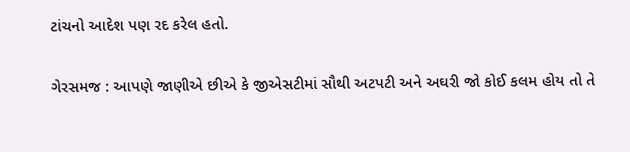ટાંચનો આદેશ પણ રદ કરેલ હતો.

ગેરસમજ : આપણે જાણીએ છીએ કે જીએસટીમાં સૌથી અટપટી અને અઘરી જો કોઈ કલમ હોય તો તે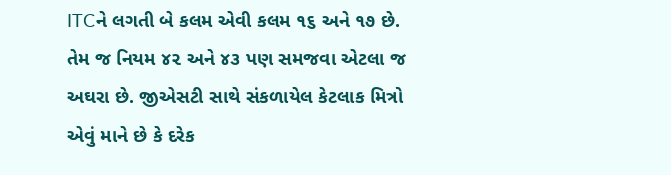ITCને લગતી બે કલમ એવી કલમ ૧૬ અને ૧૭ છે. તેમ જ નિયમ ૪૨ અને ૪૩ પણ સમજવા એટલા જ અઘરા છે. જીએસટી સાથે સંકળાયેલ કેટલાક મિત્રો એવું માને છે કે દરેક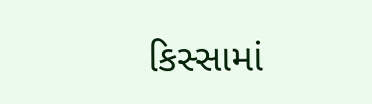કિસ્સામાં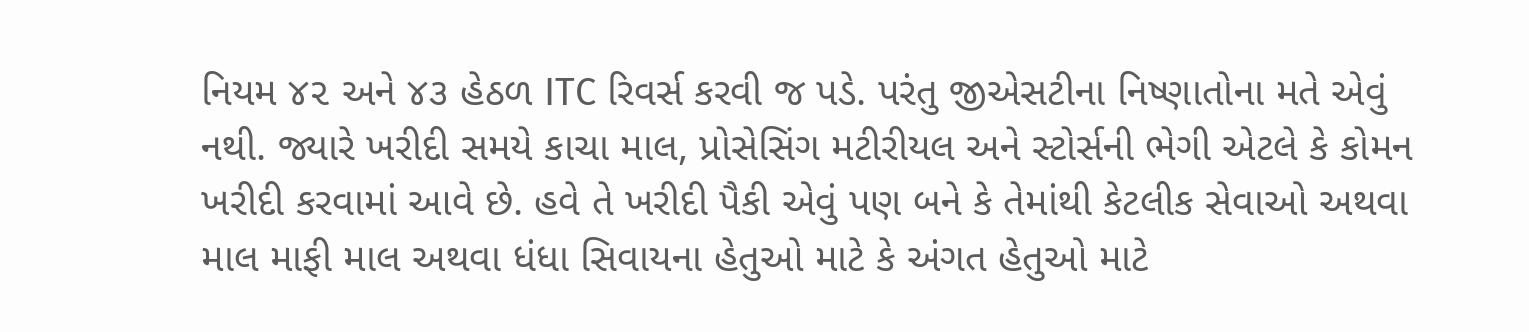નિયમ ૪૨ અને ૪૩ હેઠળ ITC રિવર્સ કરવી જ પડે. પરંતુ જીએસટીના નિષ્ણાતોના મતે એવું નથી. જ્યારે ખરીદી સમયે કાચા માલ, પ્રોસેસિંગ મટીરીયલ અને સ્ટોર્સની ભેગી એટલે કે કોમન ખરીદી કરવામાં આવે છે. હવે તે ખરીદી પૈકી એવું પણ બને કે તેમાંથી કેટલીક સેવાઓ અથવા માલ માફી માલ અથવા ધંધા સિવાયના હેતુઓ માટે કે અંગત હેતુઓ માટે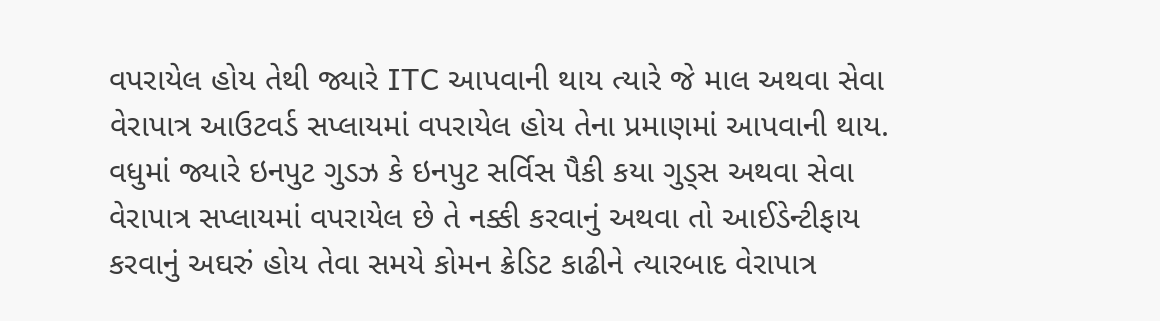વપરાયેલ હોય તેથી જ્યારે ITC આપવાની થાય ત્યારે જે માલ અથવા સેવા વેરાપાત્ર આઉટવર્ડ સપ્લાયમાં વપરાયેલ હોય તેના પ્રમાણમાં આપવાની થાય. વધુમાં જ્યારે ઇનપુટ ગુડઝ કે ઇનપુટ સર્વિસ પૈકી કયા ગુડ્સ અથવા સેવા વેરાપાત્ર સપ્લાયમાં વપરાયેલ છે તે નક્કી કરવાનું અથવા તો આઈડેન્ટીફાય કરવાનું અઘરું હોય તેવા સમયે કોમન ક્રેડિટ કાઢીને ત્યારબાદ વેરાપાત્ર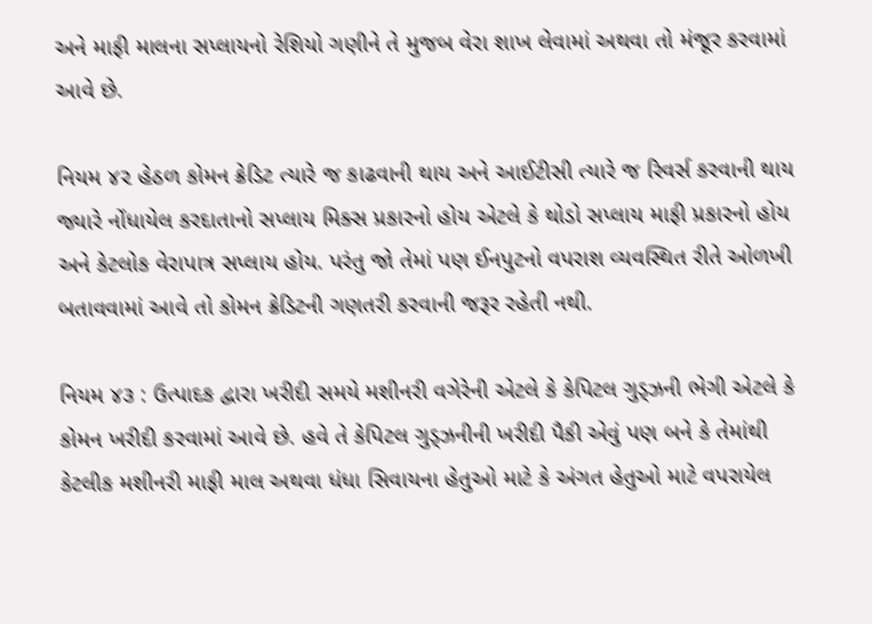અને માફી માલના સપ્લાયનો રેશિયો ગણીને તે મુજબ વેરા શાખ લેવામાં અથવા તો મંજૂર કરવામાં આવે છે.

નિયમ ૪૨ હેઠળ કોમન ક્રેડિટ ત્યારે જ કાઢવાની થાય અને આઈટીસી ત્યારે જ રિવર્સ કરવાની થાય જ્યારે નોંધાયેલ કરદાતાનો સપ્લાય મિક્સ પ્રકારનો હોય એટલે કે થોડો સપ્લાય માફી પ્રકારનો હોય અને કેટલોક વેરાપાત્ર સપ્લાય હોય. પરંતુ જો તેમાં પણ ઈનપુટનો વપરાશ વ્યવસ્થિત રીતે ઓળખી બતાવવામાં આવે તો કોમન ક્રેડિટની ગણતરી કરવાની જરૂર રહેતી નથી.

નિયમ ૪૩ : ઉત્પાદક દ્વારા ખરીદી સમયે મશીનરી વગેરેની એટલે કે કેપિટલ ગુડ્ઝની ભેગી એટલે કે કોમન ખરીદી કરવામાં આવે છે. હવે તે કેપિટલ ગુડ્ઝનીની ખરીદી પૈકી એવું પણ બને કે તેમાંથી કેટલીક મશીનરી માફી માલ અથવા ધંધા સિવાયના હેતુઓ માટે કે અંગત હેતુઓ માટે વપરાયેલ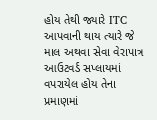હોય તેથી જ્યારે ITC આપવાની થાય ત્યારે જે માલ અથવા સેવા વેરાપાત્ર આઉટવર્ડ સપ્લાયમાં વપરાયેલ હોય તેના પ્રમાણમાં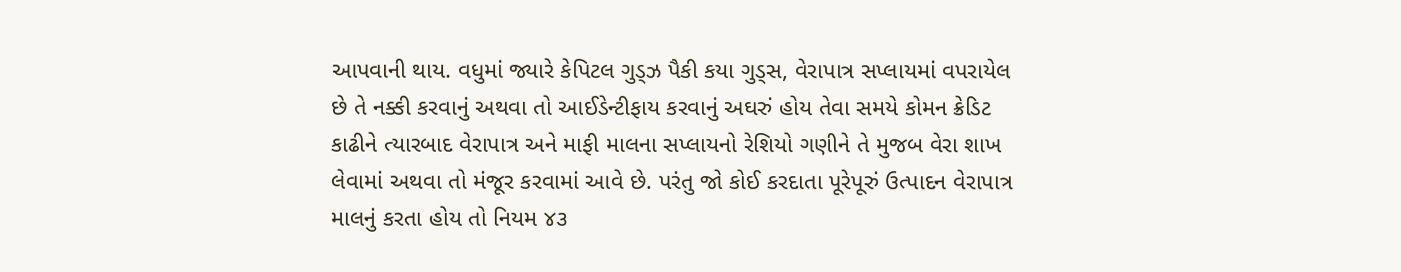આપવાની થાય. વધુમાં જ્યારે કેપિટલ ગુડ્ઝ પૈકી કયા ગુડ્સ, વેરાપાત્ર સપ્લાયમાં વપરાયેલ છે તે નક્કી કરવાનું અથવા તો આઈડેન્ટીફાય કરવાનું અઘરું હોય તેવા સમયે કોમન ક્રેડિટ કાઢીને ત્યારબાદ વેરાપાત્ર અને માફી માલના સપ્લાયનો રેશિયો ગણીને તે મુજબ વેરા શાખ લેવામાં અથવા તો મંજૂર કરવામાં આવે છે. પરંતુ જો કોઈ કરદાતા પૂરેપૂરું ઉત્પાદન વેરાપાત્ર માલનું કરતા હોય તો નિયમ ૪૩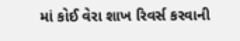માં કોઈ વેરા શાખ રિવર્સ કરવાની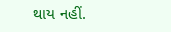થાય નહીં.